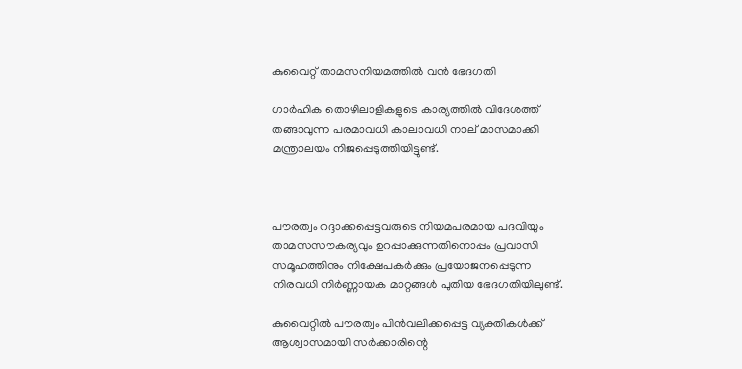കുവൈറ്റ് താമസനിയമത്തില്‍ വന്‍ ഭേദഗതി

ഗാര്‍ഹിക തൊഴിലാളികളുടെ കാര്യത്തില്‍ വിദേശത്ത് തങ്ങാവുന്ന പരമാവധി കാലാവധി നാല് മാസമാക്കി മന്ത്രാലയം നിജപ്പെടുത്തിയിട്ടുണ്ട്.



പൗരത്വം റദ്ദാക്കപ്പെട്ടവരുടെ നിയമപരമായ പദവിയും താമസസൗകര്യവും ഉറപ്പാക്കുന്നതിനൊപ്പം പ്രവാസി സമൂഹത്തിനും നിക്ഷേപകര്‍ക്കും പ്രയോജനപ്പെടുന്ന നിരവധി നിര്‍ണ്ണായക മാറ്റങ്ങള്‍ പുതിയ ഭേദഗതിയിലുണ്ട്.

കുവൈറ്റില്‍ പൗരത്വം പിന്‍വലിക്കപ്പെട്ട വ്യക്തികള്‍ക്ക് ആശ്വാസമായി സര്‍ക്കാരിന്റെ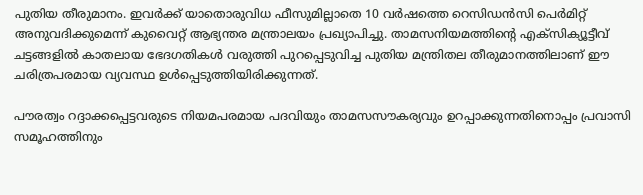പുതിയ തീരുമാനം. ഇവര്‍ക്ക് യാതൊരുവിധ ഫീസുമില്ലാതെ 10 വര്‍ഷത്തെ റെസിഡന്‍സി പെര്‍മിറ്റ് അനുവദിക്കുമെന്ന് കുവൈറ്റ് ആഭ്യന്തര മന്ത്രാലയം പ്രഖ്യാപിച്ചു. താമസനിയമത്തിന്റെ എക്‌സിക്യൂട്ടീവ് ചട്ടങ്ങളില്‍ കാതലായ ഭേദഗതികള്‍ വരുത്തി പുറപ്പെടുവിച്ച പുതിയ മന്ത്രിതല തീരുമാനത്തിലാണ് ഈ ചരിത്രപരമായ വ്യവസ്ഥ ഉള്‍പ്പെടുത്തിയിരിക്കുന്നത്.

പൗരത്വം റദ്ദാക്കപ്പെട്ടവരുടെ നിയമപരമായ പദവിയും താമസസൗകര്യവും ഉറപ്പാക്കുന്നതിനൊപ്പം പ്രവാസി സമൂഹത്തിനും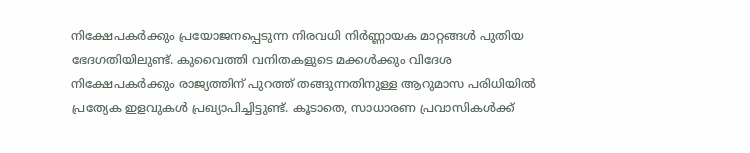നിക്ഷേപകര്‍ക്കും പ്രയോജനപ്പെടുന്ന നിരവധി നിര്‍ണ്ണായക മാറ്റങ്ങള്‍ പുതിയ ഭേദഗതിയിലുണ്ട്. കുവൈത്തി വനിതകളുടെ മക്കള്‍ക്കും വിദേശ നിക്ഷേപകര്‍ക്കും രാജ്യത്തിന് പുറത്ത് തങ്ങുന്നതിനുള്ള ആറുമാസ പരിധിയില്‍ പ്രത്യേക ഇളവുകള്‍ പ്രഖ്യാപിച്ചിട്ടുണ്ട്. കൂടാതെ, സാധാരണ പ്രവാസികള്‍ക്ക്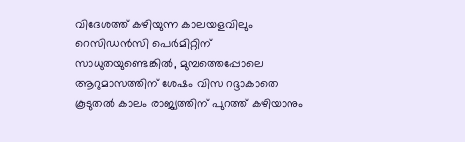വിദേശത്ത് കഴിയുന്ന കാലയളവിലും റെസിഡന്‍സി പെര്‍മിറ്റിന് സാധുതയുണ്ടെങ്കില്‍, മുമ്പത്തെപ്പോലെ ആറുമാസത്തിന് ശേഷം വിസ റദ്ദാകാതെ കൂടുതല്‍ കാലം രാജ്യത്തിന് പുറത്ത് കഴിയാനും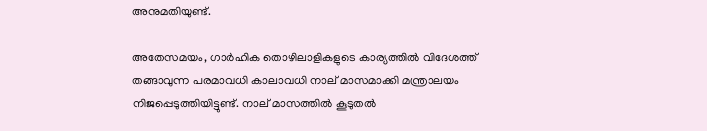അനുമതിയുണ്ട്.

അതേസമയം, ഗാര്‍ഹിക തൊഴിലാളികളുടെ കാര്യത്തില്‍ വിദേശത്ത് തങ്ങാവുന്ന പരമാവധി കാലാവധി നാല് മാസമാക്കി മന്ത്രാലയം നിജപ്പെടുത്തിയിട്ടുണ്ട്. നാല് മാസത്തില്‍ കൂടുതല്‍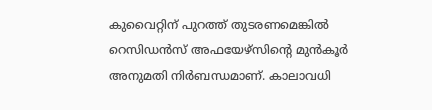കുവൈറ്റിന് പുറത്ത് തുടരണമെങ്കില്‍ റെസിഡന്‍സ് അഫയേഴ്സിന്റെ മുന്‍കൂര്‍ അനുമതി നിര്‍ബന്ധമാണ്. കാലാവധി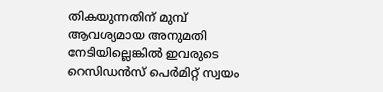തികയുന്നതിന് മുമ്പ് ആവശ്യമായ അനുമതി നേടിയില്ലെങ്കില്‍ ഇവരുടെ റെസിഡന്‍സ് പെര്‍മിറ്റ് സ്വയം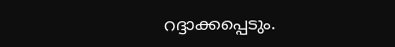റദ്ദാക്കപ്പെടും.